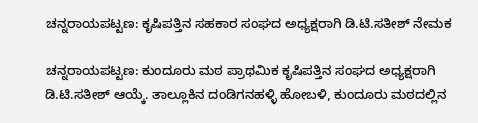ಚನ್ನರಾಯಪಟ್ಟಣ: ಕೃಷಿಪತ್ತಿನ ಸಹಕಾರ ಸಂಘದ ಅಧ್ಯಕ್ಷರಾಗಿ ಡಿ.ಟಿ.ಸತೀಶ್ ನೇಮಕ

ಚನ್ನರಾಯಪಟ್ಟಣ: ಕುಂದೂರು ಮಠ ಪ್ರಾಥಮಿಕ ಕೃಷಿಪತ್ತಿನ ಸಂಘದ ಅಧ್ಯಕ್ಷರಾಗಿ ಡಿ.ಟಿ.ಸತೀಶ್ ಆಯ್ಕೆ. ತಾಲ್ಲೂಕಿನ ದಂಡಿಗನಹಳ್ಳಿ ಹೋಬಳಿ, ಕುಂದೂರು ಮಠದಲ್ಲಿನ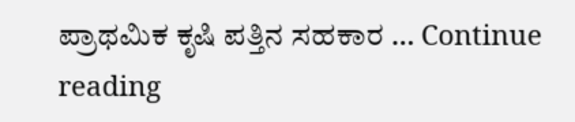ಪ್ರಾಥಮಿಕ ಕೃಷಿ ಪತ್ತಿನ ಸಹಕಾರ … Continue reading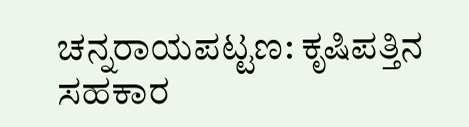ಚನ್ನರಾಯಪಟ್ಟಣ: ಕೃಷಿಪತ್ತಿನ ಸಹಕಾರ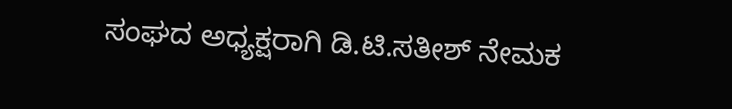ಸಂಘದ ಅಧ್ಯಕ್ಷರಾಗಿ ಡಿ.ಟಿ.ಸತೀಶ್ ನೇಮಕ